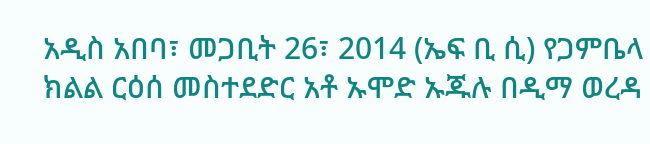አዲስ አበባ፣ መጋቢት 26፣ 2014 (ኤፍ ቢ ሲ) የጋምቤላ ክልል ርዕሰ መስተደድር አቶ ኡሞድ ኡጁሉ በዲማ ወረዳ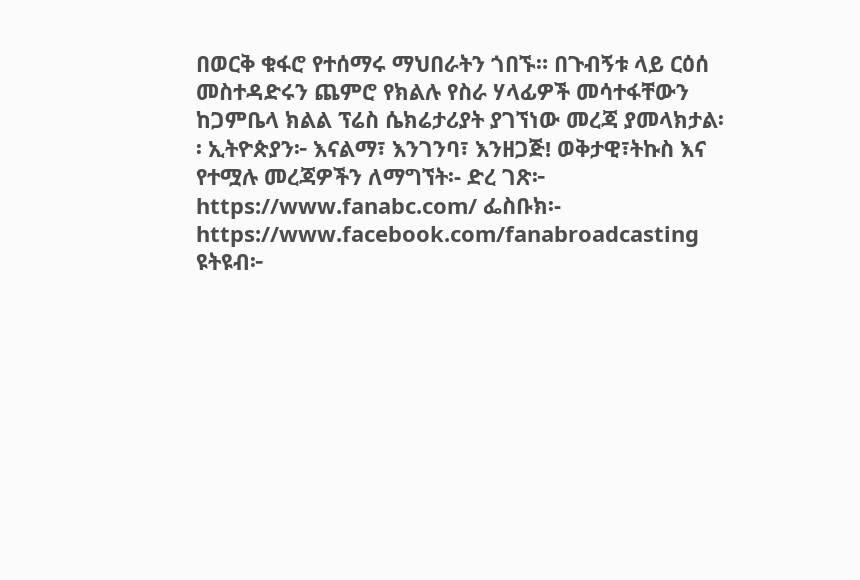በወርቅ ቁፋሮ የተሰማሩ ማህበራትን ጎበኙ። በጉብኝቱ ላይ ርዕሰ መስተዳድሩን ጨምሮ የክልሉ የስራ ሃላፊዎች መሳተፋቸውን ከጋምቤላ ክልል ፕሬስ ሴክሬታሪያት ያገኘነው መረጃ ያመላክታል፡፡ ኢትዮጵያን፦ እናልማ፣ እንገንባ፣ እንዘጋጅ! ወቅታዊ፣ትኩስ እና የተሟሉ መረጃዎችን ለማግኘት፡- ድረ ገጽ፦ https://www.fanabc.com/ ፌስቡክ፡- https://www.facebook.com/fanabroadcasting ዩትዩብ፦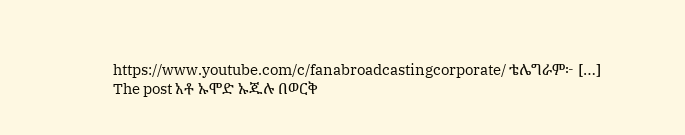https://www.youtube.com/c/fanabroadcastingcorporate/ ቴሌግራም፦ […]
The post አቶ ኡሞድ ኡጁሉ በወርቅ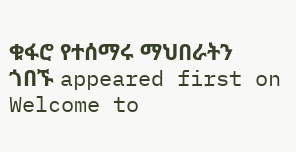ቁፋሮ የተሰማሩ ማህበራትን ጎበኙ appeared first on Welcome to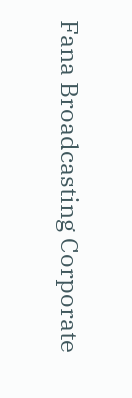Fana Broadcasting Corporate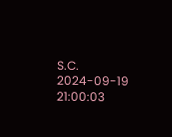S.C.
2024-09-19 21:00:03